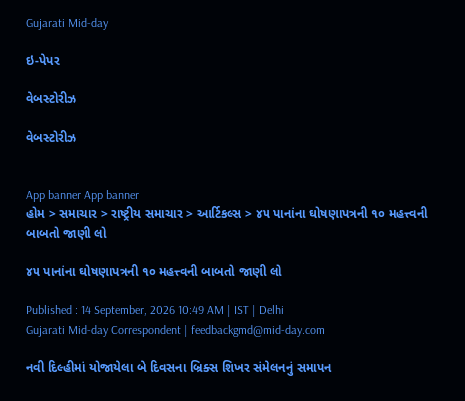Gujarati Mid-day

ઇ-પેપર

વેબસ્ટોરીઝ

વેબસ્ટોરીઝ


App banner App banner
હોમ > સમાચાર > રાષ્ટ્રીય સમાચાર > આર્ટિકલ્સ > ૪૫ પાનાંના ઘોષણાપત્રની ૧૦ મહત્ત્વની બાબતો જાણી લો

૪૫ પાનાંના ઘોષણાપત્રની ૧૦ મહત્ત્વની બાબતો જાણી લો

Published : 14 September, 2026 10:49 AM | IST | Delhi
Gujarati Mid-day Correspondent | feedbackgmd@mid-day.com

નવી દિલ્હીમાં યોજાયેલા બે દિવસના બ્રિક્સ શિખર સંમેલનનું સમાપન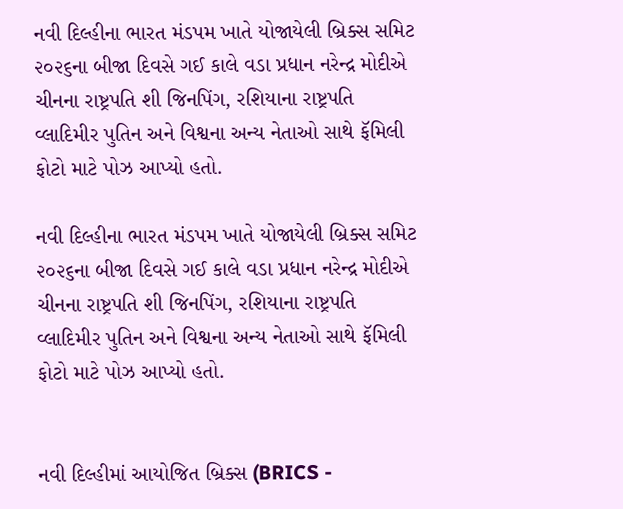નવી દિલ્હીના ભારત મંડપમ ખાતે યોજાયેલી બ્રિક્સ સમિટ ૨૦૨૬ના બીજા દિવસે ગઈ કાલે વડા પ્રધાન નરેન્દ્ર મોદીએ ચીનના રાષ્ટ્રપતિ શી જિનપિંગ, રશિયાના રાષ્ટ્રપતિ વ્લાદિમીર પુતિન અને વિશ્વના અન્ય નેતાઓ સાથે ફૅમિલી ફોટો માટે પોઝ આપ્યો હતો.

નવી દિલ્હીના ભારત મંડપમ ખાતે યોજાયેલી બ્રિક્સ સમિટ ૨૦૨૬ના બીજા દિવસે ગઈ કાલે વડા પ્રધાન નરેન્દ્ર મોદીએ ચીનના રાષ્ટ્રપતિ શી જિનપિંગ, રશિયાના રાષ્ટ્રપતિ વ્લાદિમીર પુતિન અને વિશ્વના અન્ય નેતાઓ સાથે ફૅમિલી ફોટો માટે પોઝ આપ્યો હતો.


નવી દિલ્હીમાં આયોજિત બ્રિક્સ (BRICS -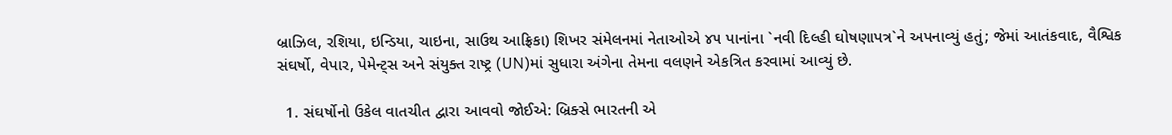બ્રાઝિલ, રશિયા, ઇન્ડિયા, ચાઇના, સાઉથ આફ્રિકા) શિખર સંમેલનમાં નેતાઓએ ૪૫ પાનાંના `નવી દિલ્હી ઘોષણાપત્ર`ને અપનાવ્યું હતું; જેમાં આતંકવાદ, વૈશ્વિક સંઘર્ષો, વેપાર, પેમેન્ટ્સ અને સંયુક્ત રાષ્ટ્ર (UN)માં સુધારા અંગેના તેમના વલણને એકત્રિત કરવામાં આવ્યું છે.

  1. સંઘર્ષોનો ઉકેલ વાતચીત દ્વારા આવવો જોઈએ: બ્રિક્સે ભારતની એ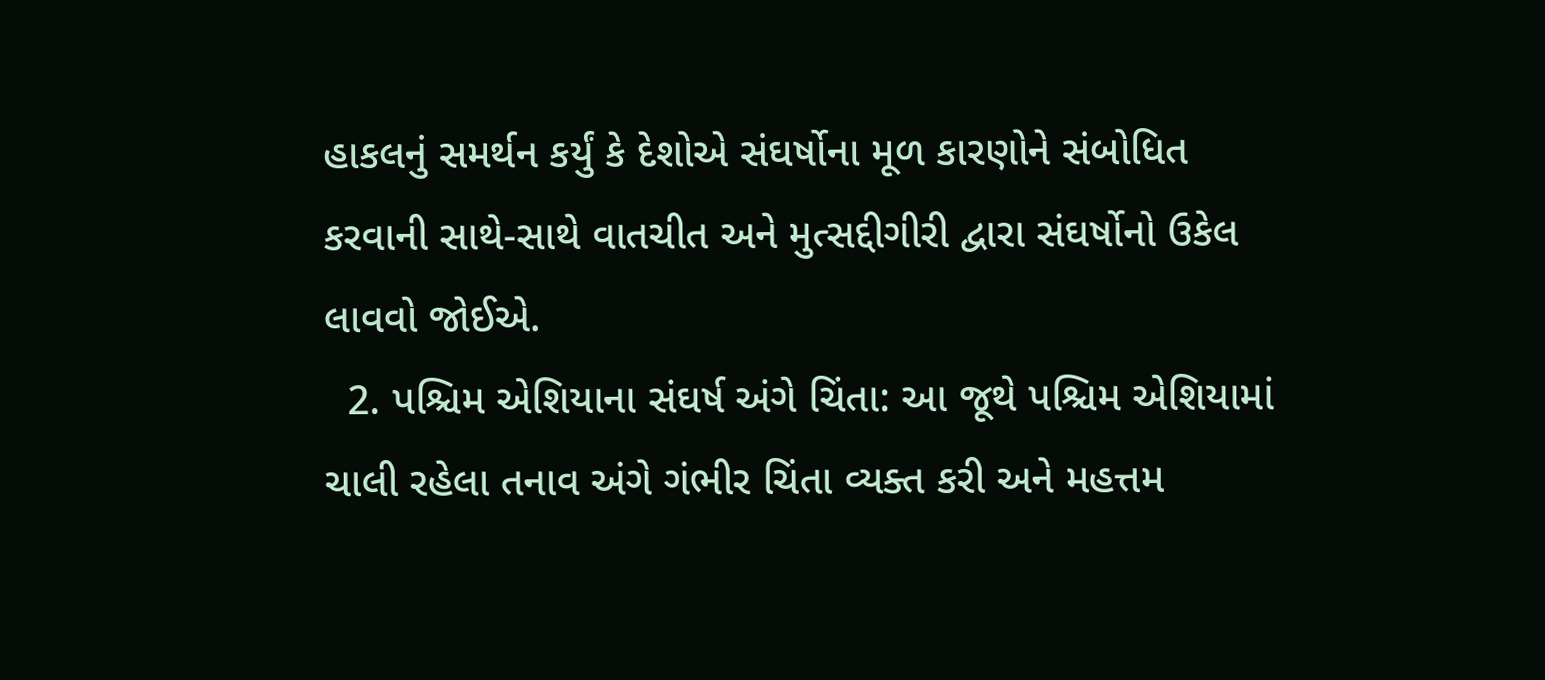હાકલનું સમર્થન કર્યું કે દેશોએ સંઘર્ષોના મૂળ કારણોને સંબોધિત કરવાની સાથે-સાથે વાતચીત અને મુત્સદ્દીગીરી દ્વારા સંઘર્ષોનો ઉકેલ લાવવો જોઈએ.
  2. પશ્ચિમ એશિયાના સંઘર્ષ અંગે ચિંતા: આ જૂથે પશ્ચિમ એશિયામાં ચાલી રહેલા તનાવ અંગે ગંભીર ચિંતા વ્યક્ત કરી અને મહત્તમ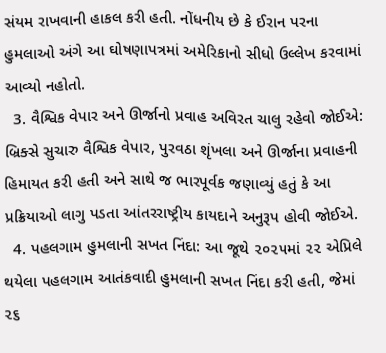સંયમ રાખવાની હાકલ કરી હતી. નોંધનીય છે કે ઈરાન પરના હુમલાઓ અંગે આ ઘોષણાપત્રમાં અમેરિકાનો સીધો ઉલ્લેખ કરવામાં આવ્યો નહોતો.
  3. વૈશ્વિક વેપાર અને ઊર્જાનો પ્રવાહ અવિરત ચાલુ રહેવો જોઈએ: બ્રિક્સે સુચારુ વૈશ્વિક વેપાર, પુરવઠા શૃંખલા અને ઊર્જાના પ્રવાહની હિમાયત કરી હતી અને સાથે જ ભારપૂર્વક જણાવ્યું હતું કે આ પ્રક્રિયાઓ લાગુ પડતા આંતરરાષ્ટ્રીય કાયદાને અનુરૂપ હોવી જોઈએ.
  4. પહલગામ હુમલાની સખત નિંદા: આ જૂથે ૨૦૨૫માં ૨૨ એપ્રિલે થયેલા પહલગામ આતંકવાદી હુમલાની સખત નિંદા કરી હતી, જેમાં ૨૬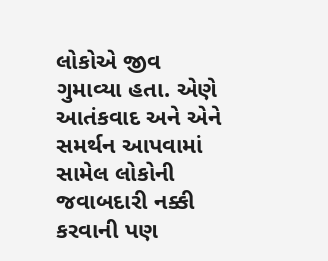લોકોએ જીવ ગુમાવ્યા હતા. એણે આતંકવાદ અને એને સમર્થન આપવામાં સામેલ લોકોની જવાબદારી નક્કી કરવાની પણ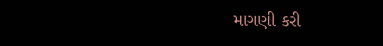માગણી કરી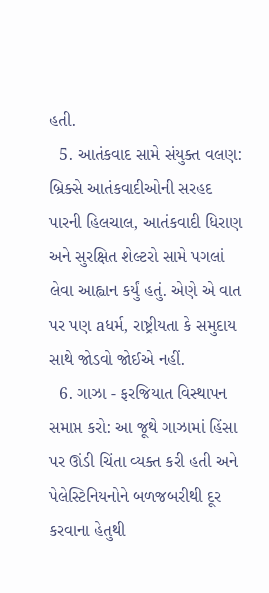હતી.
  5. આતંકવાદ સામે સંયુક્ત વલણ: બ્રિક્સે આતંકવાદીઓની સરહદ પારની હિલચાલ, આતંકવાદી ધિરાણ અને સુરક્ષિત શેલ્ટરો સામે પગલાં લેવા આહ્વાન કર્યું હતું. એણે એ વાત પર પણ aધર્મ, રાષ્ટ્રીયતા કે સમુદાય સાથે જોડવો જોઈએ નહીં.
  6. ગાઝા - ફરજિયાત વિસ્થાપન સમાપ્ત કરો: આ જૂથે ગાઝામાં હિંસા પર ઊંડી ચિંતા વ્યક્ત કરી હતી અને પેલેસ્ટિનિયનોને બળજબરીથી દૂર કરવાના હેતુથી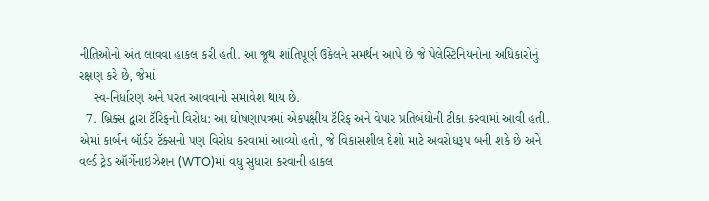નીતિઓનો અંત લાવવા હાકલ કરી હતી. આ જૂથ શાંતિપૂર્ણ ઉકેલને સમર્થન આપે છે જે પેલેસ્ટિનિયનોના અધિકારોનું રક્ષણ કરે છે, જેમાં
    સ્વ-નિર્ધારણ અને પરત આવવાનો સમાવેશ થાય છે.
  7. બ્રિક્સ દ્વારા ટૅરિફનો વિરોધ: આ ઘોષણાપત્રમાં એકપક્ષીય ટૅરિફ અને વેપાર પ્રતિબંધોની ટીકા કરવામાં આવી હતી. એમાં કાર્બન બૉર્ડર ટૅક્સનો પણ વિરોધ કરવામાં આવ્યો હતો, જે વિકાસશીલ દેશો માટે અવરોધરૂપ બની શકે છે અને વર્લ્ડ ટ્રેડ ઑર્ગેનાઇઝેશન (WTO)માં વધુ સુધારા કરવાની હાકલ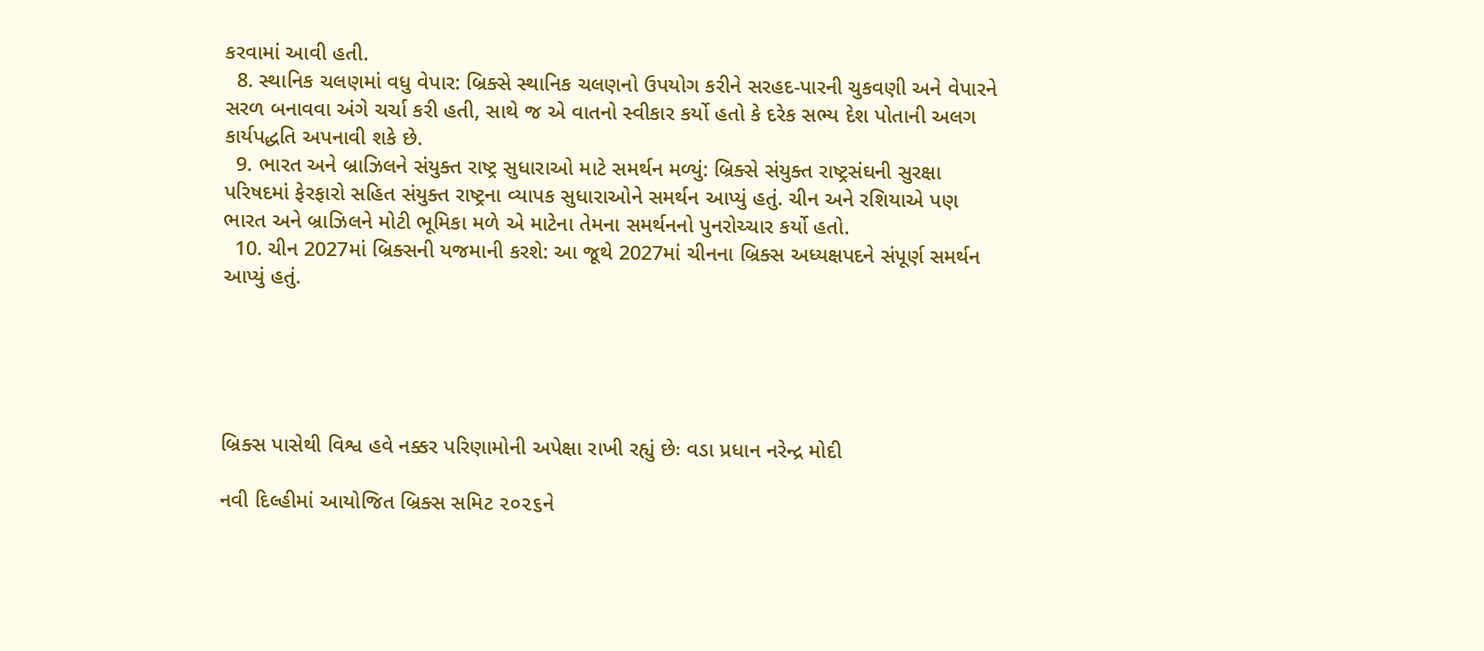કરવામાં આવી હતી.
  8. સ્થાનિક ચલણમાં વધુ વેપાર: બ્રિક્સે સ્થાનિક ચલણનો ઉપયોગ કરીને સરહદ-પારની ચુકવણી અને વેપારને સરળ બનાવવા અંગે ચર્ચા કરી હતી, સાથે જ એ વાતનો સ્વીકાર કર્યો હતો કે દરેક સભ્ય દેશ પોતાની અલગ કાર્યપદ્ધતિ અપનાવી શકે છે.
  9. ભારત અને બ્રાઝિલને સંયુક્ત રાષ્ટ્ર સુધારાઓ માટે સમર્થન મળ્યું: બ્રિક્સે સંયુક્ત રાષ્ટ્રસંઘની સુરક્ષા પરિષદમાં ફેરફારો સહિત સંયુક્ત રાષ્ટ્રના વ્યાપક સુધારાઓને સમર્થન આપ્યું હતું. ચીન અને રશિયાએ પણ ભારત અને બ્રાઝિલને મોટી ભૂમિકા મળે એ માટેના તેમના સમર્થનનો પુનરોચ્ચાર કર્યો હતો.
  10. ચીન 2027માં બ્રિક્સની યજમાની કરશે: આ જૂથે 2027માં ચીનના બ્રિક્સ અધ્યક્ષપદને સંપૂર્ણ સમર્થન આપ્યું હતું.





બ્રિક્સ પાસેથી વિશ્વ હવે નક્કર પરિણામોની અપેક્ષા રાખી રહ્યું છેઃ વડા પ્રધાન નરેન્દ્ર મોદી

નવી દિલ્હીમાં આયોજિત બ્રિક્સ સમિટ ૨૦૨૬ને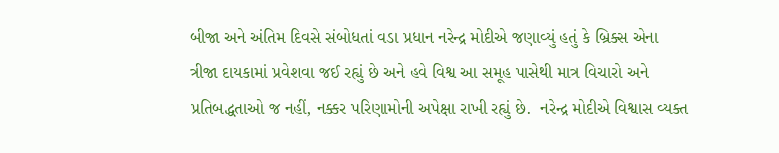બીજા અને અંતિમ દિવસે સંબોધતાં વડા પ્રધાન નરેન્દ્ર મોદીએ જણાવ્યું હતું કે બ્રિક્સ એના ત્રીજા દાયકામાં પ્રવેશવા જઈ રહ્યું છે અને હવે વિશ્વ આ સમૂહ પાસેથી માત્ર વિચારો અને પ્રતિબદ્ધતાઓ જ નહીં, નક્કર પરિણામોની અપેક્ષા રાખી રહ્યું છે.  નરેન્દ્ર મોદીએ વિશ્વાસ વ્યક્ત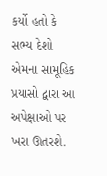કર્યો હતો કે સભ્ય દેશો એમના સામૂહિક પ્રયાસો દ્વારા આ અપેક્ષાઓ પર ખરા ઊતરશે.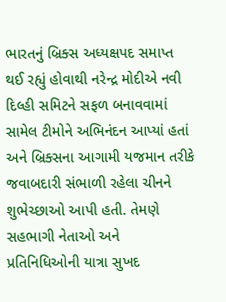ભારતનું બ્રિક્સ અધ્યક્ષપદ સમાપ્ત થઈ રહ્યું હોવાથી નરેન્દ્ર મોદીએ નવી દિલ્હી સમિટને સફળ બનાવવામાં સામેલ ટીમોને અભિનંદન આપ્યાં હતાં અને બ્રિક્સના આગામી યજમાન તરીકે જવાબદારી સંભાળી રહેલા ચીનને શુભેચ્છાઓ આપી હતી. તેમણે સહભાગી નેતાઓ અને પ્રતિનિધિઓની યાત્રા સુખદ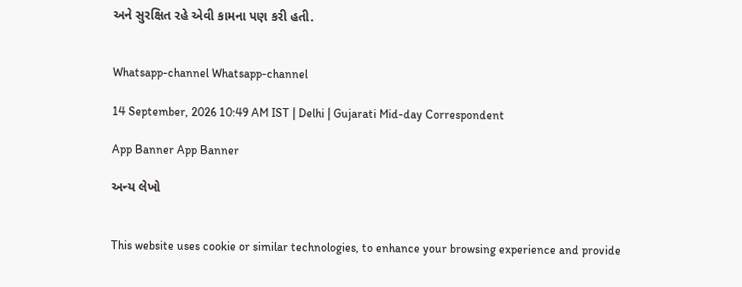અને સુરક્ષિત રહે એવી કામના પણ કરી હતી.


Whatsapp-channel Whatsapp-channel

14 September, 2026 10:49 AM IST | Delhi | Gujarati Mid-day Correspondent

App Banner App Banner

અન્ય લેખો


This website uses cookie or similar technologies, to enhance your browsing experience and provide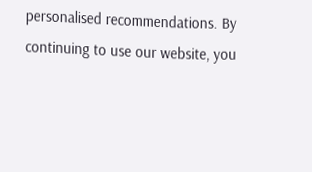personalised recommendations. By continuing to use our website, you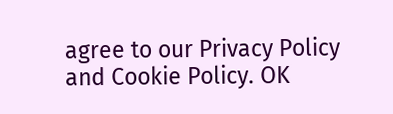agree to our Privacy Policy and Cookie Policy. OK